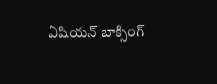ఏషియన్ బాక్సింగ్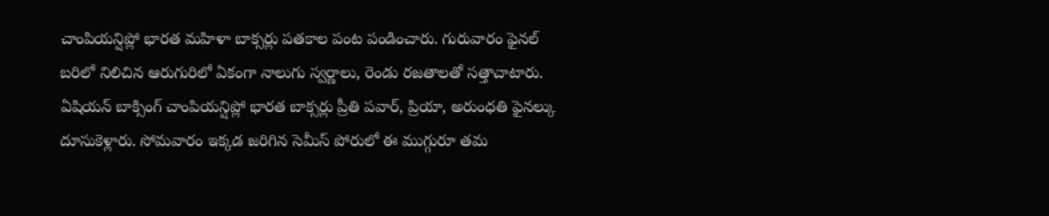చాంపియన్షిప్లో భారత మహిళా బాక్సర్లు పతకాల పంట పండించారు. గురువారం ఫైనల్ బరిలో నిలిచిన ఆరుగురిలో ఏకంగా నాలుగు స్వర్ణాలు, రెండు రజతాలతో సత్తాచాటారు.
ఏషియన్ బాక్సింగ్ చాంపియన్షిప్లో భారత బాక్సర్లు ప్రీతి పవార్, ప్రియా, అరుంధతి ఫైనల్కు దూసుకెళ్లారు. సోమవారం ఇక్కడ జరిగిన సెమీస్ పోరులో ఈ ముగ్గురూ తమ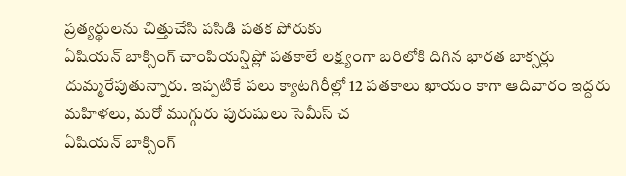ప్రత్యర్థులను చిత్తుచేసి పసిడి పతక పోరుకు
ఏషియన్ బాక్సింగ్ చాంపియన్షిప్లో పతకాలే లక్ష్యంగా బరిలోకి దిగిన భారత బాక్సర్లు దుమ్మరేపుతున్నారు. ఇప్పటికే పలు క్యాటగిరీల్లో 12 పతకాలు ఖాయం కాగా ఆదివారం ఇద్దరు మహిళలు, మరో ముగ్గురు పురుషులు సెమీస్ చ
ఏషియన్ బాక్సింగ్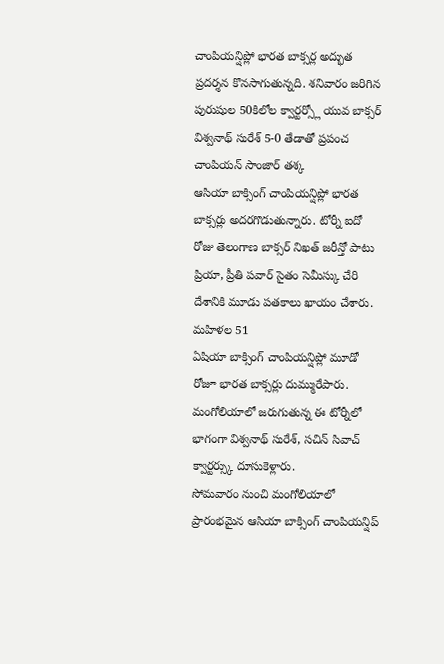చాంపియన్షిప్లో భారత బాక్సర్ల అద్భుత ప్రదర్శన కొనసాగుతున్నది. శనివారం జరిగిన పురుషుల 50కిలోల క్వార్టర్స్లో యువ బాక్సర్ విశ్వనాథ్ సురేశ్ 5-0 తేడాతో ప్రపంచ చాంపియన్ సాంజార్ తశ్క
ఆసియా బాక్సింగ్ చాంపియన్షిప్లో భారత బాక్సర్లు అదరగొడుతున్నారు. టోర్నీ ఐదో రోజు తెలంగాణ బాక్సర్ నిఖత్ జరీన్తో పాటు ప్రియా, ప్రీతి పవార్ సైతం సెమీస్కు చేరి దేశానికి మూడు పతకాలు ఖాయం చేశారు. మహిళల 51
ఏషియా బాక్సింగ్ చాంపియన్షిప్లో మూడో రోజూ భారత బాక్సర్లు దుమ్మురేపారు. మంగోలియాలో జరుగుతున్న ఈ టోర్నీలో భాగంగా విశ్వనాథ్ సురేశ్, సచిన్ సివాచ్ క్వార్టర్స్కు దూసుకెళ్లారు.
సోమవారం నుంచి మంగోలియాలో ప్రారంభమైన ఆసియా బాక్సింగ్ చాంపియన్షిప్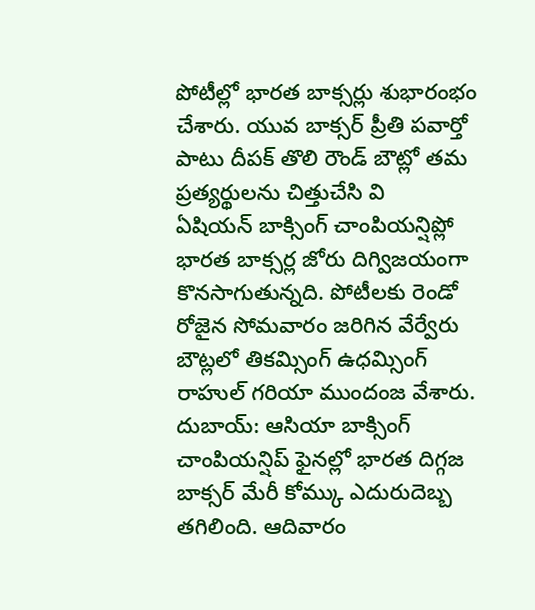పోటీల్లో భారత బాక్సర్లు శుభారంభం చేశారు. యువ బాక్సర్ ప్రీతి పవార్తో పాటు దీపక్ తొలి రౌండ్ బౌట్లో తమ ప్రత్యర్థులను చిత్తుచేసి వి
ఏషియన్ బాక్సింగ్ చాంపియన్షిప్లో భారత బాక్సర్ల జోరు దిగ్విజయంగా కొనసాగుతున్నది. పోటీలకు రెండో రోజైన సోమవారం జరిగిన వేర్వేరు బౌట్లలో తికమ్సింగ్ ఉధమ్సింగ్ రాహుల్ గరియా ముందంజ వేశారు.
దుబాయ్: ఆసియా బాక్సింగ్ చాంపియన్షిప్ ఫైనల్లో భారత దిగ్గజ బాక్సర్ మేరీ కోమ్కు ఎదురుదెబ్బ తగిలింది. ఆదివారం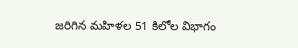జరిగిన మహిళల 51 కిలోల విభాగం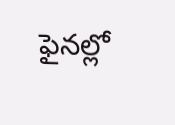ఫైనల్లో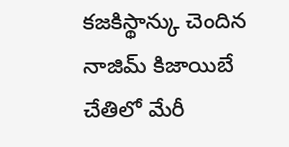కజకిస్థాన్కు చెందిన నాజిమ్ కిజాయిబే చేతిలో మేరీ